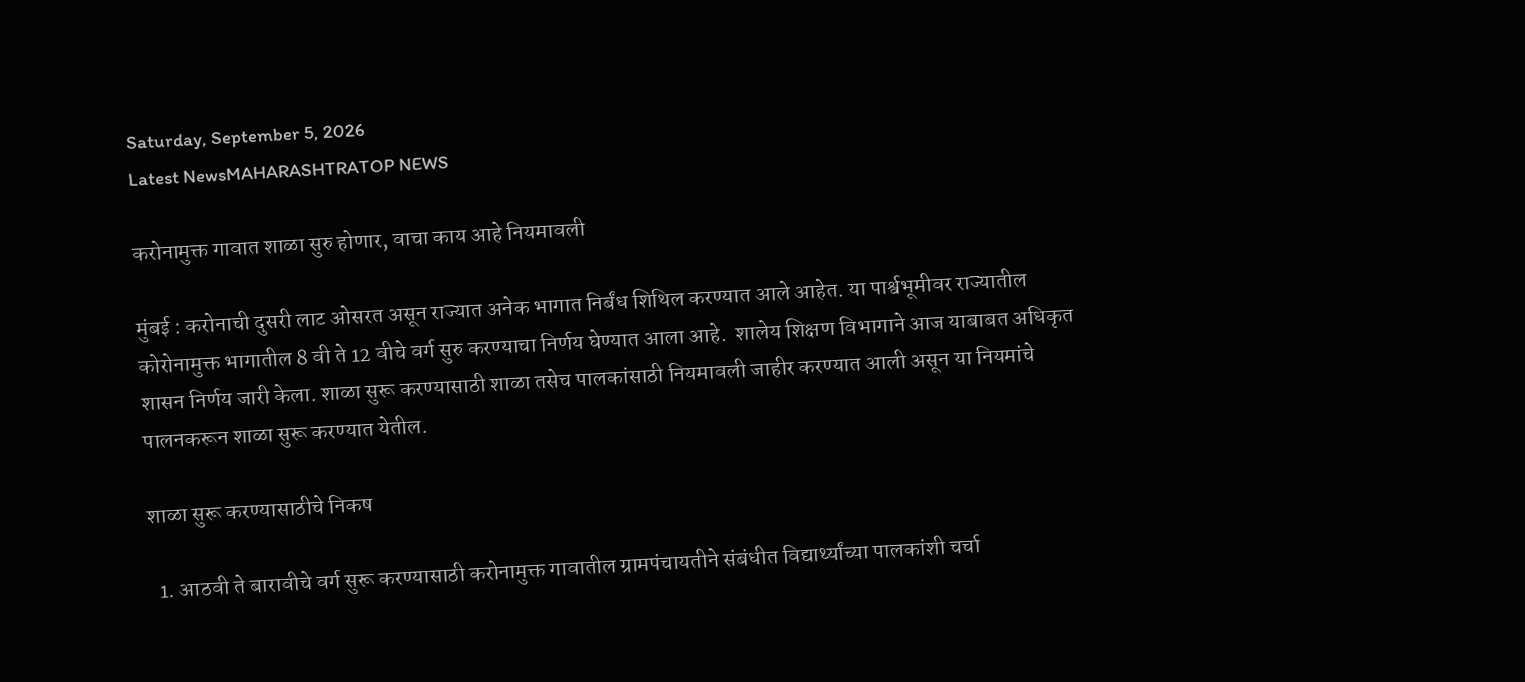Saturday, September 5, 2026
Latest NewsMAHARASHTRATOP NEWS

करोनामुक्त गावात शाळा सुरु होणार, वाचा काय आहे नियमावली

मुंबई : करोनाची दुसरी लाट ओसरत असून राज्यात अनेक भागात निर्बंध शिथिल करण्यात आले आहेत. या पार्श्वभूमीवर राज्यातील कोरोनामुक्त भागातील 8 वी ते 12 वीचे वर्ग सुरु करण्याचा निर्णय घेण्यात आला आहे.  शालेय शिक्षण विभागाने आज याबाबत अधिकृत शासन निर्णय जारी केला. शाळा सुरू करण्यासाठी शाळा तसेच पालकांसाठी नियमावली जाहीर करण्यात आली असून या नियमांचे पालनकरून शाळा सुरू करण्यात येतील.

शाळा सुरू करण्यासाठीचे निकष

  1. आठवी ते बारावीचे वर्ग सुरू करण्यासाठी करोनामुक्त गावातील ग्रामपंचायतीने संबंधीत विद्यार्थ्यांच्या पालकांशी चर्चा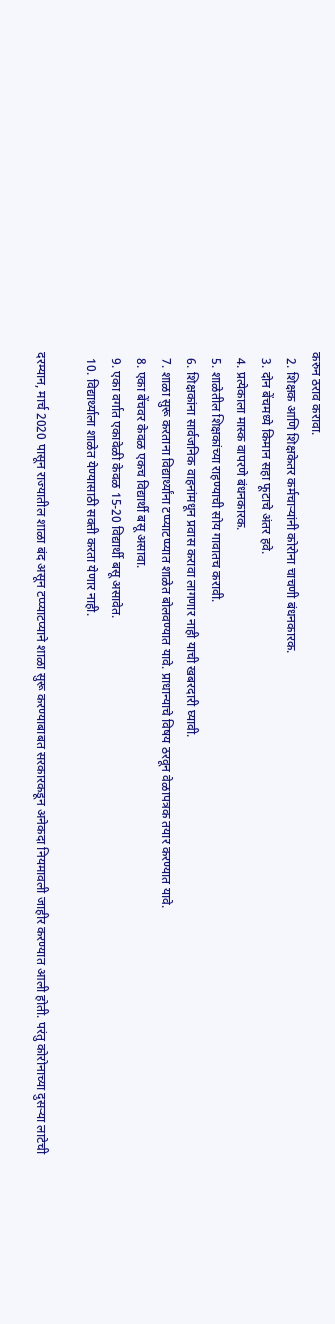करुन ठराव करावा.
  2. शिक्षक आणि शिक्षकेतर कर्मचाऱ्यांनी कोरोना चाचणी बंधनकारक.
  3. दोन बेंचमध्ये किमान सहा फूटाचे अंतर हवे.
  4. प्रत्येकाला मास्क वापरणे बंधनकारक.
  5. शाळेतील शिक्षकांच्या राहण्याची सोय गावातच करावी.
  6. शिक्षकांना सार्वजनिक वाहनांमधून प्रवास करावा लागणार नाही याची खबरदारी घ्यावी.
  7. शाळा सुरू करताना विद्यार्थ्यांना टप्प्याटप्प्यात शाळेत बोलवण्यात यावे. प्राधान्याचे विषय ठरवून वेळापत्रक तयार करण्यात यावे.
  8. एका बेंचवर केवळ एकच विद्यार्थी बसू असावा.
  9. एका वर्गात एकावेळी केवळ 15-20 विद्यार्थी बसू असावेत.
  10. विद्यार्थ्याला शाळेत येण्यासाठी सक्ती करता येणार नाही.

दरम्यान, मार्च 2020 पासून राज्यातील शाळा बंद असून टप्प्याटप्याने शाळा सुरू करण्याबाबत सरकारकडून अनेकदा नियमावली जाहीर करण्यात आली होती. परंतु कोरोनाच्या दुसऱ्या लाटेची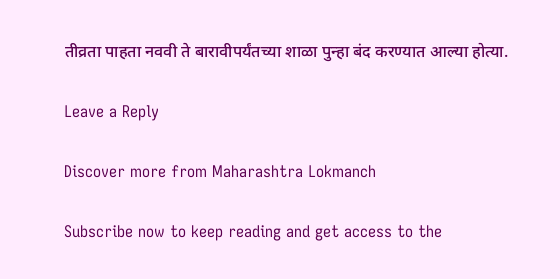तीव्रता पाहता नववी ते बारावीपर्यंतच्या शाळा पुन्हा बंद करण्यात आल्या होत्या.

Leave a Reply

Discover more from Maharashtra Lokmanch

Subscribe now to keep reading and get access to the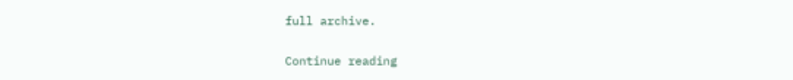full archive.

Continue reading